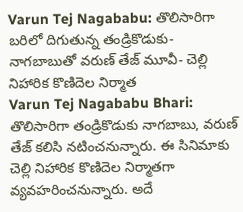Varun Tej Nagababu: తొలిసారిగా బరిలో దిగుతున్న తండ్రికొడుకు- నాగబాబుతో వరుణ్ తేజ్ మూవీ- చెల్లి నిహారిక కొణిదెల నిర్మాత
Varun Tej Nagababu Bhari: తొలిసారిగా తండ్రికొడుకు నాగబాబు, వరుణ్ తేజ్ కలిసి నటించనున్నారు. ఈ సినిమాకు చెల్లి నిహారిక కొణిదెల నిర్మాతగా వ్యవహరించనున్నారు. అదే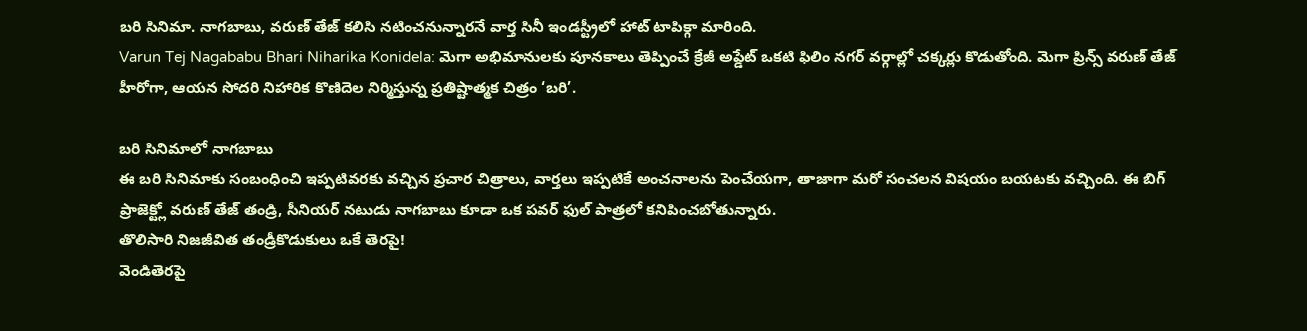బరి సినిమా. నాగబాబు, వరుణ్ తేజ్ కలిసి నటించనున్నారనే వార్త సినీ ఇండస్ట్రీలో హాట్ టాపిక్గా మారింది.
Varun Tej Nagababu Bhari Niharika Konidela: మెగా అభిమానులకు పూనకాలు తెప్పించే క్రేజీ అప్డేట్ ఒకటి ఫిలిం నగర్ వర్గాల్లో చక్కర్లు కొడుతోంది. మెగా ప్రిన్స్ వరుణ్ తేజ్ హీరోగా, ఆయన సోదరి నిహారిక కొణిదెల నిర్మిస్తున్న ప్రతిష్టాత్మక చిత్రం ‘బరి’.

బరి సినిమాలో నాగబాబు
ఈ బరి సినిమాకు సంబంధించి ఇప్పటివరకు వచ్చిన ప్రచార చిత్రాలు, వార్తలు ఇప్పటికే అంచనాలను పెంచేయగా, తాజాగా మరో సంచలన విషయం బయటకు వచ్చింది. ఈ బిగ్ ప్రాజెక్ట్లో వరుణ్ తేజ్ తండ్రి, సీనియర్ నటుడు నాగబాబు కూడా ఒక పవర్ ఫుల్ పాత్రలో కనిపించబోతున్నారు.
తొలిసారి నిజజీవిత తండ్రీకొడుకులు ఒకే తెరపై!
వెండితెరపై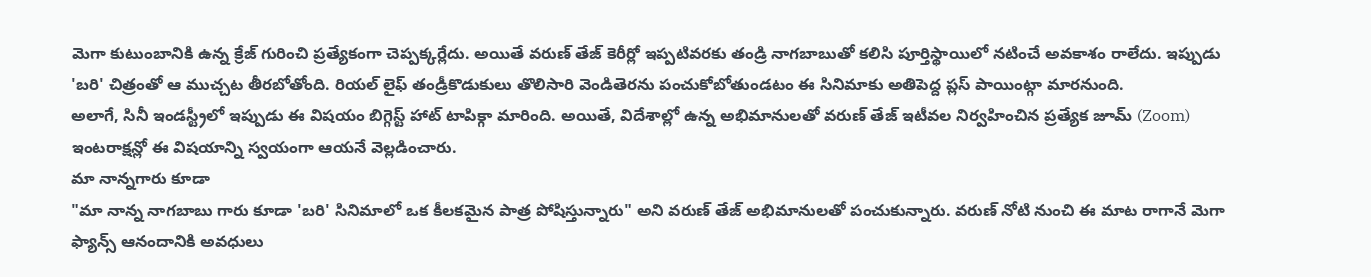మెగా కుటుంబానికి ఉన్న క్రేజ్ గురించి ప్రత్యేకంగా చెప్పక్కర్లేదు. అయితే వరుణ్ తేజ్ కెరీర్లో ఇప్పటివరకు తండ్రి నాగబాబుతో కలిసి పూర్తిస్థాయిలో నటించే అవకాశం రాలేదు. ఇప్పుడు 'బరి' చిత్రంతో ఆ ముచ్చట తీరబోతోంది. రియల్ లైఫ్ తండ్రీకొడుకులు తొలిసారి వెండితెరను పంచుకోబోతుండటం ఈ సినిమాకు అతిపెద్ద ప్లస్ పాయింట్గా మారనుంది.
అలాగే, సినీ ఇండస్ట్రీలో ఇప్పుడు ఈ విషయం బిగ్గెస్ట్ హాట్ టాపిక్గా మారింది. అయితే, విదేశాల్లో ఉన్న అభిమానులతో వరుణ్ తేజ్ ఇటీవల నిర్వహించిన ప్రత్యేక జూమ్ (Zoom) ఇంటరాక్షన్లో ఈ విషయాన్ని స్వయంగా ఆయనే వెల్లడించారు.
మా నాన్నగారు కూడా
"మా నాన్న నాగబాబు గారు కూడా 'బరి' సినిమాలో ఒక కీలకమైన పాత్ర పోషిస్తున్నారు" అని వరుణ్ తేజ్ అభిమానులతో పంచుకున్నారు. వరుణ్ నోటి నుంచి ఈ మాట రాగానే మెగా ఫ్యాన్స్ ఆనందానికి అవధులు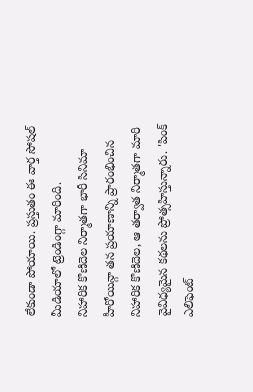లేకుండా పోయాయి. ప్రస్తుతం ఈ వార్త సోషల్ మీడియాలో ట్రెండింగ్గా మారింది.
నిహారిక కొణిదెల నిర్మాతగా భారీ సినిమా
హీరోయిన్గా తన ప్రయాణాన్ని ప్రారంభించిన నిహారిక కొణిదెల, ఆ తర్వాత నిర్మాతగా మారి వైవిధ్యమైన కథలను ప్రోత్సహిస్తున్నారు. 'పింక్ ఎలిఫెంట్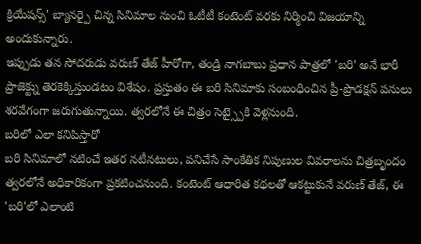క్రియేషన్స్' బ్యానర్పై చిన్న సినిమాల నుంచి ఓటీటీ కంటెంట్ వరకు నిర్మించి విజయాన్ని అందుకున్నారు.
ఇప్పుడు తన సోదరుడు వరుణ్ తేజ్ హీరోగా, తండ్రి నాగబాబు ప్రధాన పాత్రలో 'బరి' అనే భారీ ప్రాజెక్ట్ను తెరకెక్కిస్తుండటం విశేషం. ప్రస్తుతం ఈ బరి సినిమాకు సంబంధించిన ప్రీ-ప్రొడక్షన్ పనులు శరవేగంగా జరుగుతున్నాయి. త్వరలోనే ఈ చిత్రం సెట్స్పైకి వెళ్లనుంది.
బరిలో ఎలా కనిపిస్తారో
బరి సినిమాలో నటించే ఇతర నటీనటులు, పనిచేసే సాంకేతిక నిపుణుల వివరాలను చిత్రబృందం త్వరలోనే అధికారికంగా ప్రకటించనుంది. కంటెంట్ ఆధారిత కథలతో ఆకట్టుకునే వరుణ్ తేజ్, ఈ 'బరి'లో ఎలాంటి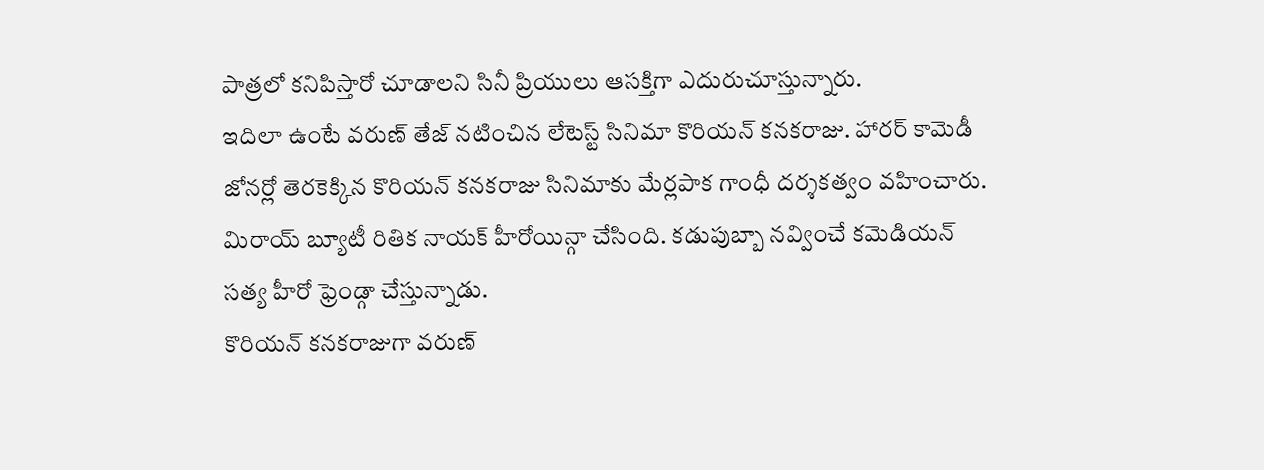పాత్రలో కనిపిస్తారో చూడాలని సినీ ప్రియులు ఆసక్తిగా ఎదురుచూస్తున్నారు.
ఇదిలా ఉంటే వరుణ్ తేజ్ నటించిన లేటెస్ట్ సినిమా కొరియన్ కనకరాజు. హారర్ కామెడీ జోనర్లో తెరకెక్కిన కొరియన్ కనకరాజు సినిమాకు మేర్లపాక గాంధీ దర్శకత్వం వహించారు. మిరాయ్ బ్యూటీ రితిక నాయక్ హీరోయిన్గా చేసింది. కడుపుబ్బా నవ్వించే కమెడియన్ సత్య హీరో ఫ్రెండ్గా చేస్తున్నాడు.
కొరియన్ కనకరాజుగా వరుణ్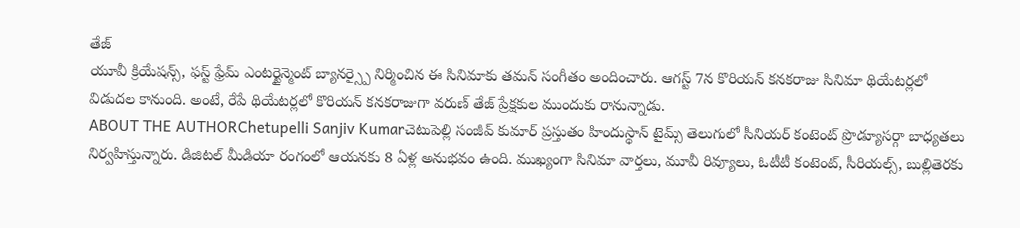తేజ్
యూవీ క్రియేషన్స్, ఫస్ట్ ఫ్రేమ్ ఎంటర్టైన్మెంట్ బ్యానర్స్పై నిర్మించిన ఈ సినిమాకు తమన్ సంగీతం అందించారు. ఆగస్ట్ 7న కొరియన్ కనకరాజు సినిమా థియేటర్లలో విడుదల కానుంది. అంటే, రేపే థియేటర్లలో కొరియన్ కనకరాజుగా వరుణ్ తేజ్ ప్రేక్షకుల ముందుకు రానున్నాడు.
ABOUT THE AUTHORChetupelli Sanjiv Kumarచెటుపెల్లి సంజీవ్ కుమార్ ప్రస్తుతం హిందుస్థాన్ టైమ్స్ తెలుగులో సీనియర్ కంటెంట్ ప్రొడ్యూసర్గా బాధ్యతలు నిర్వహిస్తున్నారు. డిజిటల్ మీడియా రంగంలో ఆయనకు 8 ఏళ్ల అనుభవం ఉంది. ముఖ్యంగా సినిమా వార్తలు, మూవీ రివ్యూలు, ఓటీటీ కంటెంట్, సీరియల్స్, బుల్లితెరకు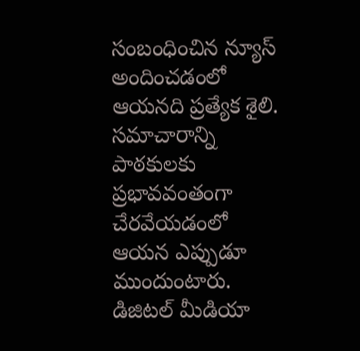సంబంధించిన న్యూస్ అందించడంలో ఆయనది ప్రత్యేక శైలి. సమాచారాన్ని పాఠకులకు ప్రభావవంతంగా చేరవేయడంలో ఆయన ఎప్పుడూ ముందుంటారు. డిజిటల్ మీడియా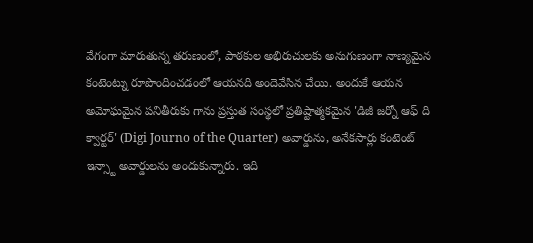వేగంగా మారుతున్న తరుణంలో, పాఠకుల అభిరుచులకు అనుగుణంగా నాణ్యమైన కంటెంట్ను రూపొందించడంలో ఆయనది అందెవేసిన చేయి. అందుకే ఆయన అమోఘమైన పనితీరుకు గాను ప్రస్తుత సంస్థలో ప్రతిష్టాత్మకమైన 'డిజీ జర్నో ఆఫ్ ది క్వార్టర్' (Digi Journo of the Quarter) అవార్డును, అనేకసార్లు కంటెంట్ ఇన్స్టా అవార్డులను అందుకున్నారు. ఇది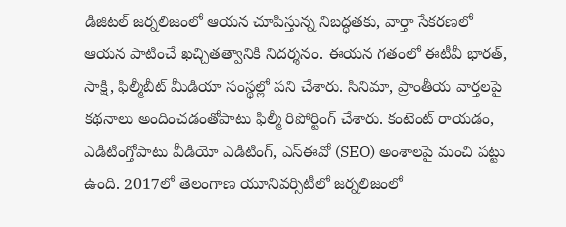డిజిటల్ జర్నలిజంలో ఆయన చూపిస్తున్న నిబద్ధతకు, వార్తా సేకరణలో ఆయన పాటించే ఖచ్చితత్వానికి నిదర్శనం. ఈయన గతంలో ఈటీవీ భారత్, సాక్షి, ఫిల్మీబీట్ మీడియా సంస్థల్లో పని చేశారు. సినిమా, ప్రాంతీయ వార్తలపై కథనాలు అందించడంతోపాటు ఫిల్మీ రిపోర్టింగ్ చేశారు. కంటెంట్ రాయడం, ఎడిటింగ్తోపాటు వీడియో ఎడిటింగ్, ఎస్ఈవో (SEO) అంశాలపై మంచి పట్టు ఉంది. 2017లో తెలంగాణ యూనివర్సిటీలో జర్నలిజంలో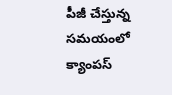పీజీ చేస్తున్న సమయంలో క్యాంపస్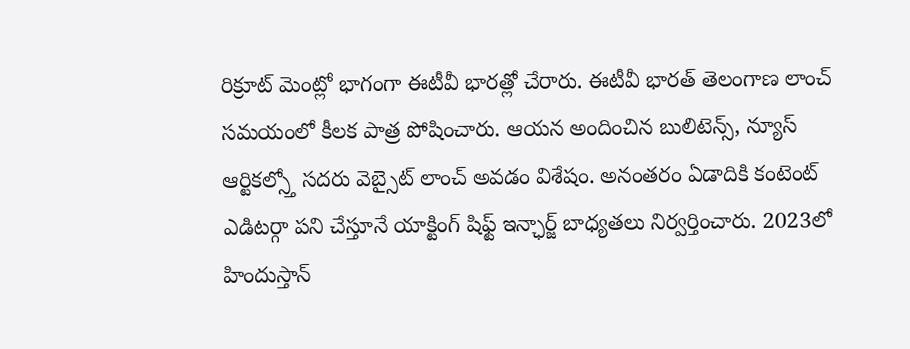రిక్రూట్ మెంట్లో భాగంగా ఈటీవీ భారత్లో చేరారు. ఈటీవీ భారత్ తెలంగాణ లాంచ్ సమయంలో కీలక పాత్ర పోషించారు. ఆయన అందించిన బులిటెన్స్, న్యూస్ ఆర్టికల్స్తో సదరు వెబ్సైట్ లాంచ్ అవడం విశేషం. అనంతరం ఏడాదికి కంటెంట్ ఎడిటర్గా పని చేస్తూనే యాక్టింగ్ షిఫ్ట్ ఇన్ఛార్జ్ బాధ్యతలు నిర్వర్తించారు. 2023లో హిందుస్తాన్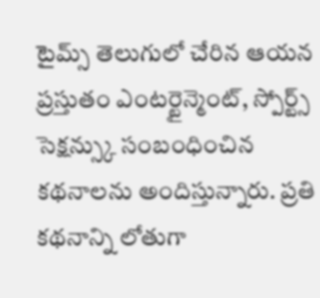టైమ్స్ తెలుగులో చేరిన ఆయన ప్రస్తుతం ఎంటర్టైన్మెంట్, స్పోర్ట్స్ సెక్షన్స్కు సంబంధించిన కథనాలను అందిస్తున్నారు. ప్రతి కథనాన్ని లోతుగా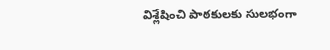విశ్లేషించి పాఠకులకు సులభంగా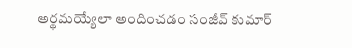అర్థమయ్యేలా అందించడం సంజీవ్ కుమార్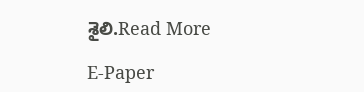శైలి.Read More

E-Paper